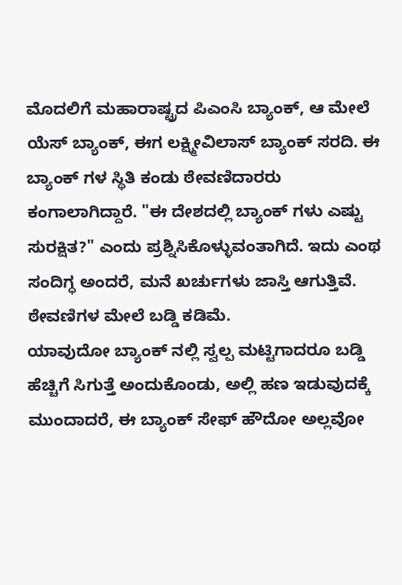ಮೊದಲಿಗೆ ಮಹಾರಾಷ್ಟ್ರದ ಪಿಎಂಸಿ ಬ್ಯಾಂಕ್, ಆ ಮೇಲೆ ಯೆಸ್ ಬ್ಯಾಂಕ್, ಈಗ ಲಕ್ಷ್ಮೀವಿಲಾಸ್ ಬ್ಯಾಂಕ್ ಸರದಿ. ಈ ಬ್ಯಾಂಕ್ ಗಳ ಸ್ಥಿತಿ ಕಂಡು ಠೇವಣಿದಾರರು ಕಂಗಾಲಾಗಿದ್ದಾರೆ. "ಈ ದೇಶದಲ್ಲಿ ಬ್ಯಾಂಕ್ ಗಳು ಎಷ್ಟು ಸುರಕ್ಷಿತ?" ಎಂದು ಪ್ರಶ್ನಿಸಿಕೊಳ್ಳುವಂತಾಗಿದೆ. ಇದು ಎಂಥ ಸಂದಿಗ್ಧ ಅಂದರೆ, ಮನೆ ಖರ್ಚುಗಳು ಜಾಸ್ತಿ ಆಗುತ್ತಿವೆ. ಠೇವಣಿಗಳ ಮೇಲೆ ಬಡ್ಡಿ ಕಡಿಮೆ.
ಯಾವುದೋ ಬ್ಯಾಂಕ್ ನಲ್ಲಿ ಸ್ವಲ್ಪ ಮಟ್ಟಿಗಾದರೂ ಬಡ್ಡಿ ಹೆಚ್ಚಿಗೆ ಸಿಗುತ್ತೆ ಅಂದುಕೊಂಡು, ಅಲ್ಲಿ ಹಣ ಇಡುವುದಕ್ಕೆ ಮುಂದಾದರೆ, ಈ ಬ್ಯಾಂಕ್ ಸೇಫ್ ಹೌದೋ ಅಲ್ಲವೋ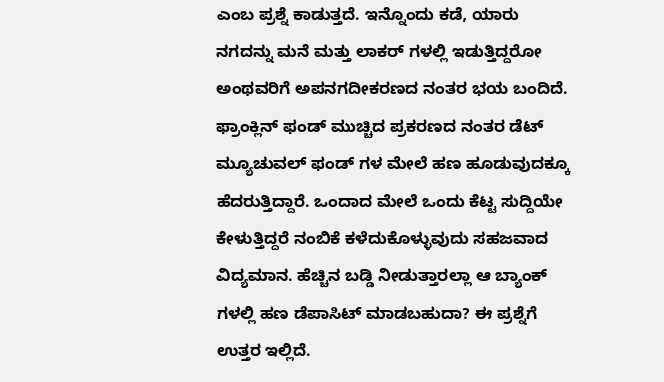ಎಂಬ ಪ್ರಶ್ನೆ ಕಾಡುತ್ತದೆ. ಇನ್ನೊಂದು ಕಡೆ, ಯಾರು ನಗದನ್ನು ಮನೆ ಮತ್ತು ಲಾಕರ್ ಗಳಲ್ಲಿ ಇಡುತ್ತಿದ್ದರೋ ಅಂಥವರಿಗೆ ಅಪನಗದೀಕರಣದ ನಂತರ ಭಯ ಬಂದಿದೆ.
ಫ್ರಾಂಕ್ಲಿನ್ ಫಂಡ್ ಮುಚ್ಚಿದ ಪ್ರಕರಣದ ನಂತರ ಡೆಟ್ ಮ್ಯೂಚುವಲ್ ಫಂಡ್ ಗಳ ಮೇಲೆ ಹಣ ಹೂಡುವುದಕ್ಕೂ ಹೆದರುತ್ತಿದ್ದಾರೆ. ಒಂದಾದ ಮೇಲೆ ಒಂದು ಕೆಟ್ಟ ಸುದ್ದಿಯೇ ಕೇಳುತ್ತಿದ್ದರೆ ನಂಬಿಕೆ ಕಳೆದುಕೊಳ್ಳುವುದು ಸಹಜವಾದ ವಿದ್ಯಮಾನ. ಹೆಚ್ಚಿನ ಬಡ್ಡಿ ನೀಡುತ್ತಾರಲ್ಲಾ ಆ ಬ್ಯಾಂಕ್ ಗಳಲ್ಲಿ ಹಣ ಡೆಪಾಸಿಟ್ ಮಾಡಬಹುದಾ? ಈ ಪ್ರಶ್ನೆಗೆ ಉತ್ತರ ಇಲ್ಲಿದೆ.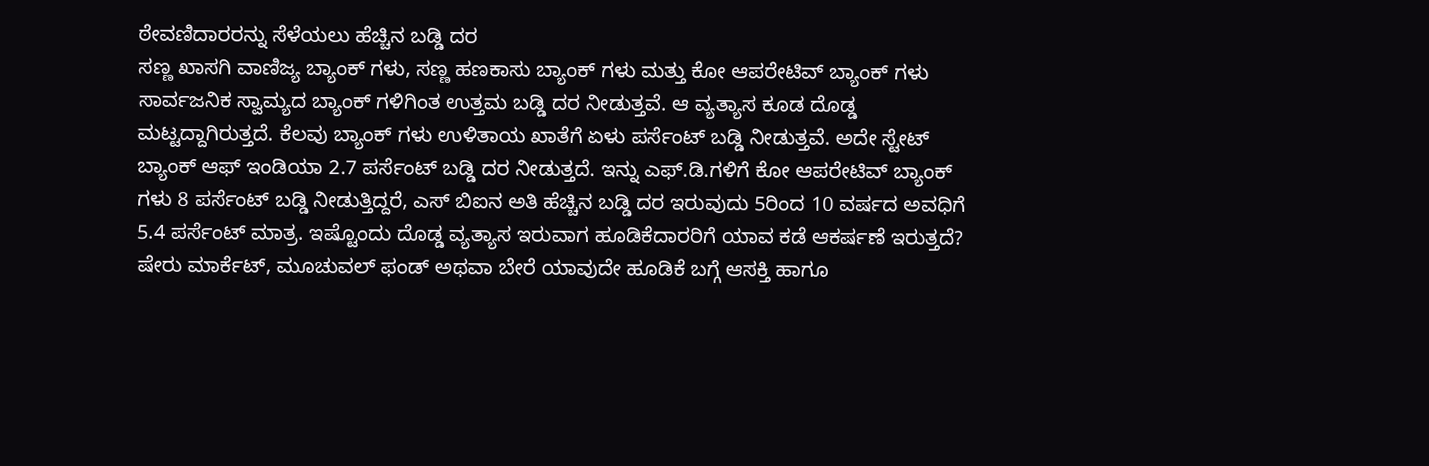ಠೇವಣಿದಾರರನ್ನು ಸೆಳೆಯಲು ಹೆಚ್ಚಿನ ಬಡ್ಡಿ ದರ
ಸಣ್ಣ ಖಾಸಗಿ ವಾಣಿಜ್ಯ ಬ್ಯಾಂಕ್ ಗಳು, ಸಣ್ಣ ಹಣಕಾಸು ಬ್ಯಾಂಕ್ ಗಳು ಮತ್ತು ಕೋ ಆಪರೇಟಿವ್ ಬ್ಯಾಂಕ್ ಗಳು ಸಾರ್ವಜನಿಕ ಸ್ವಾಮ್ಯದ ಬ್ಯಾಂಕ್ ಗಳಿಗಿಂತ ಉತ್ತಮ ಬಡ್ಡಿ ದರ ನೀಡುತ್ತವೆ. ಆ ವ್ಯತ್ಯಾಸ ಕೂಡ ದೊಡ್ಡ ಮಟ್ಟದ್ದಾಗಿರುತ್ತದೆ. ಕೆಲವು ಬ್ಯಾಂಕ್ ಗಳು ಉಳಿತಾಯ ಖಾತೆಗೆ ಏಳು ಪರ್ಸೆಂಟ್ ಬಡ್ಡಿ ನೀಡುತ್ತವೆ. ಅದೇ ಸ್ಟೇಟ್ ಬ್ಯಾಂಕ್ ಆಫ್ ಇಂಡಿಯಾ 2.7 ಪರ್ಸೆಂಟ್ ಬಡ್ಡಿ ದರ ನೀಡುತ್ತದೆ. ಇನ್ನು ಎಫ್.ಡಿ.ಗಳಿಗೆ ಕೋ ಆಪರೇಟಿವ್ ಬ್ಯಾಂಕ್ ಗಳು 8 ಪರ್ಸೆಂಟ್ ಬಡ್ಡಿ ನೀಡುತ್ತಿದ್ದರೆ, ಎಸ್ ಬಿಐನ ಅತಿ ಹೆಚ್ಚಿನ ಬಡ್ಡಿ ದರ ಇರುವುದು 5ರಿಂದ 10 ವರ್ಷದ ಅವಧಿಗೆ 5.4 ಪರ್ಸೆಂಟ್ ಮಾತ್ರ. ಇಷ್ಟೊಂದು ದೊಡ್ಡ ವ್ಯತ್ಯಾಸ ಇರುವಾಗ ಹೂಡಿಕೆದಾರರಿಗೆ ಯಾವ ಕಡೆ ಆಕರ್ಷಣೆ ಇರುತ್ತದೆ? ಷೇರು ಮಾರ್ಕೆಟ್, ಮೂಚುವಲ್ ಫಂಡ್ ಅಥವಾ ಬೇರೆ ಯಾವುದೇ ಹೂಡಿಕೆ ಬಗ್ಗೆ ಆಸಕ್ತಿ ಹಾಗೂ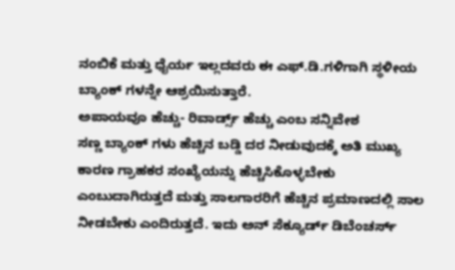ನಂಬಿಕೆ ಮತ್ತು ಧೈರ್ಯ ಇಲ್ಲದವರು ಈ ಎಫ್.ಡಿ.ಗಳಿಗಾಗಿ ಸ್ಥಳೀಯ ಬ್ಯಾಂಕ್ ಗಳನ್ನೇ ಆಶ್ರಯಿಸುತ್ತಾರೆ.
ಅಪಾಯವೂ ಹೆಚ್ಚು- ರಿವಾರ್ಡ್ಸ್ ಹೆಚ್ಚು ಎಂಬ ಸನ್ನಿವೇಶ
ಸಣ್ಣ ಬ್ಯಾಂಕ್ ಗಳು ಹೆಚ್ಚಿನ ಬಡ್ಡಿ ದರ ನೀಡುವುದಕ್ಕೆ ಅತಿ ಮುಖ್ಯ ಕಾರಣ ಗ್ರಾಹಕರ ಸಂಖ್ಯೆಯನ್ನು ಹೆಚ್ಚಿಸಿಕೊಳ್ಳಬೇಕು ಎಂಬುದಾಗಿರುತ್ತದೆ ಮತ್ತು ಸಾಲಗಾರರಿಗೆ ಹೆಚ್ಚಿನ ಪ್ರಮಾಣದಲ್ಲಿ ಸಾಲ ನೀಡಬೇಕು ಎಂದಿರುತ್ತದೆ. ಇದು ಅನ್ ಸೆಕ್ಯೂರ್ಡ್ ಡಿಬೆಂಚರ್ಸ್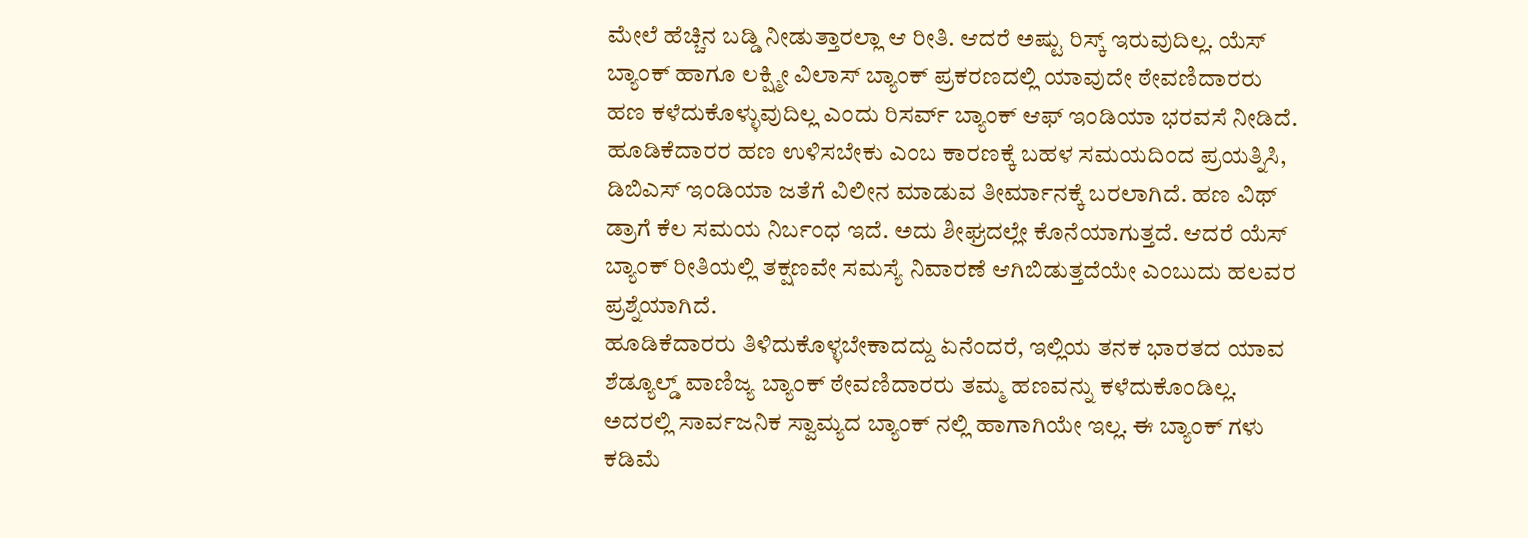ಮೇಲೆ ಹೆಚ್ಚಿನ ಬಡ್ಡಿ ನೀಡುತ್ತಾರಲ್ಲಾ ಆ ರೀತಿ. ಆದರೆ ಅಷ್ಟು ರಿಸ್ಕ್ ಇರುವುದಿಲ್ಲ. ಯೆಸ್ ಬ್ಯಾಂಕ್ ಹಾಗೂ ಲಕ್ಷ್ಮೀ ವಿಲಾಸ್ ಬ್ಯಾಂಕ್ ಪ್ರಕರಣದಲ್ಲಿ ಯಾವುದೇ ಠೇವಣಿದಾರರು ಹಣ ಕಳೆದುಕೊಳ್ಳುವುದಿಲ್ಲ ಎಂದು ರಿಸರ್ವ್ ಬ್ಯಾಂಕ್ ಆಫ್ ಇಂಡಿಯಾ ಭರವಸೆ ನೀಡಿದೆ. ಹೂಡಿಕೆದಾರರ ಹಣ ಉಳಿಸಬೇಕು ಎಂಬ ಕಾರಣಕ್ಕೆ ಬಹಳ ಸಮಯದಿಂದ ಪ್ರಯತ್ನಿಸಿ, ಡಿಬಿಎಸ್ ಇಂಡಿಯಾ ಜತೆಗೆ ವಿಲೀನ ಮಾಡುವ ತೀರ್ಮಾನಕ್ಕೆ ಬರಲಾಗಿದೆ. ಹಣ ವಿಥ್ ಡ್ರಾಗೆ ಕೆಲ ಸಮಯ ನಿರ್ಬಂಧ ಇದೆ. ಅದು ಶೀಘ್ರದಲ್ಲೇ ಕೊನೆಯಾಗುತ್ತದೆ. ಆದರೆ ಯೆಸ್ ಬ್ಯಾಂಕ್ ರೀತಿಯಲ್ಲಿ ತಕ್ಷಣವೇ ಸಮಸ್ಯೆ ನಿವಾರಣೆ ಆಗಿಬಿಡುತ್ತದೆಯೇ ಎಂಬುದು ಹಲವರ ಪ್ರಶ್ನೆಯಾಗಿದೆ.
ಹೂಡಿಕೆದಾರರು ತಿಳಿದುಕೊಳ್ಳಬೇಕಾದದ್ದು ಏನೆಂದರೆ, ಇಲ್ಲಿಯ ತನಕ ಭಾರತದ ಯಾವ ಶೆಡ್ಯೂಲ್ಡ್ ವಾಣಿಜ್ಯ ಬ್ಯಾಂಕ್ ಠೇವಣಿದಾರರು ತಮ್ಮ ಹಣವನ್ನು ಕಳೆದುಕೊಂಡಿಲ್ಲ. ಅದರಲ್ಲಿ ಸಾರ್ವಜನಿಕ ಸ್ವಾಮ್ಯದ ಬ್ಯಾಂಕ್ ನಲ್ಲಿ ಹಾಗಾಗಿಯೇ ಇಲ್ಲ. ಈ ಬ್ಯಾಂಕ್ ಗಳು ಕಡಿಮೆ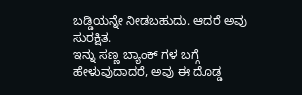ಬಡ್ಡಿಯನ್ನೇ ನೀಡಬಹುದು. ಆದರೆ ಅವು ಸುರಕ್ಷಿತ.
ಇನ್ನು ಸಣ್ಣ ಬ್ಯಾಂಕ್ ಗಳ ಬಗ್ಗೆ ಹೇಳುವುದಾದರೆ, ಅವು ಈ ದೊಡ್ಡ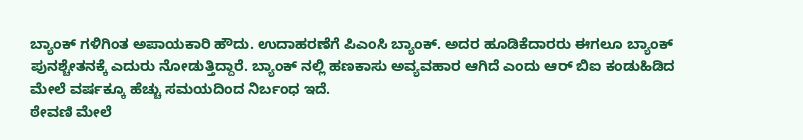ಬ್ಯಾಂಕ್ ಗಳಿಗಿಂತ ಅಪಾಯಕಾರಿ ಹೌದು. ಉದಾಹರಣೆಗೆ ಪಿಎಂಸಿ ಬ್ಯಾಂಕ್. ಅದರ ಹೂಡಿಕೆದಾರರು ಈಗಲೂ ಬ್ಯಾಂಕ್ ಪುನಶ್ಚೇತನಕ್ಕೆ ಎದುರು ನೋಡುತ್ತಿದ್ದಾರೆ. ಬ್ಯಾಂಕ್ ನಲ್ಲಿ ಹಣಕಾಸು ಅವ್ಯವಹಾರ ಆಗಿದೆ ಎಂದು ಆರ್ ಬಿಐ ಕಂಡುಹಿಡಿದ ಮೇಲೆ ವರ್ಷಕ್ಕೂ ಹೆಚ್ಚು ಸಮಯದಿಂದ ನಿರ್ಬಂಧ ಇದೆ.
ಠೇವಣಿ ಮೇಲೆ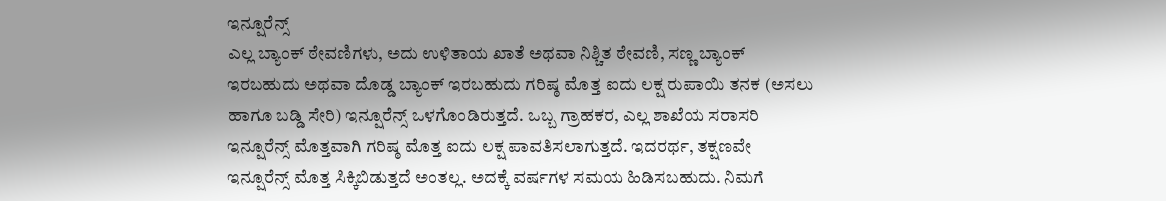ಇನ್ಷೂರೆನ್ಸ್
ಎಲ್ಲ ಬ್ಯಾಂಕ್ ಠೇವಣಿಗಳು, ಅದು ಉಳಿತಾಯ ಖಾತೆ ಅಥವಾ ನಿಶ್ಚಿತ ಠೇವಣಿ, ಸಣ್ಣ ಬ್ಯಾಂಕ್ ಇರಬಹುದು ಅಥವಾ ದೊಡ್ಡ ಬ್ಯಾಂಕ್ ಇರಬಹುದು ಗರಿಷ್ಠ ಮೊತ್ತ ಐದು ಲಕ್ಷ ರುಪಾಯಿ ತನಕ (ಅಸಲು ಹಾಗೂ ಬಡ್ಡಿ ಸೇರಿ) ಇನ್ಷೂರೆನ್ಸ್ ಒಳಗೊಂಡಿರುತ್ತದೆ. ಒಬ್ಬ ಗ್ರಾಹಕರ, ಎಲ್ಲ ಶಾಖೆಯ ಸರಾಸರಿ ಇನ್ಷೂರೆನ್ಸ್ ಮೊತ್ತವಾಗಿ ಗರಿಷ್ಠ ಮೊತ್ತ ಐದು ಲಕ್ಷ ಪಾವತಿಸಲಾಗುತ್ತದೆ. ಇದರರ್ಥ, ತಕ್ಷಣವೇ ಇನ್ಷೂರೆನ್ಸ್ ಮೊತ್ತ ಸಿಕ್ಕಿಬಿಡುತ್ತದೆ ಅಂತಲ್ಲ. ಅದಕ್ಕೆ ವರ್ಷಗಳ ಸಮಯ ಹಿಡಿಸಬಹುದು. ನಿಮಗೆ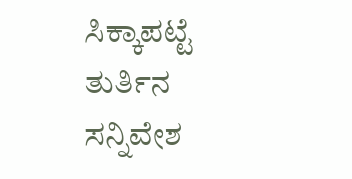ಸಿಕ್ಕಾಪಟ್ಟೆ ತುರ್ತಿನ ಸನ್ನಿವೇಶ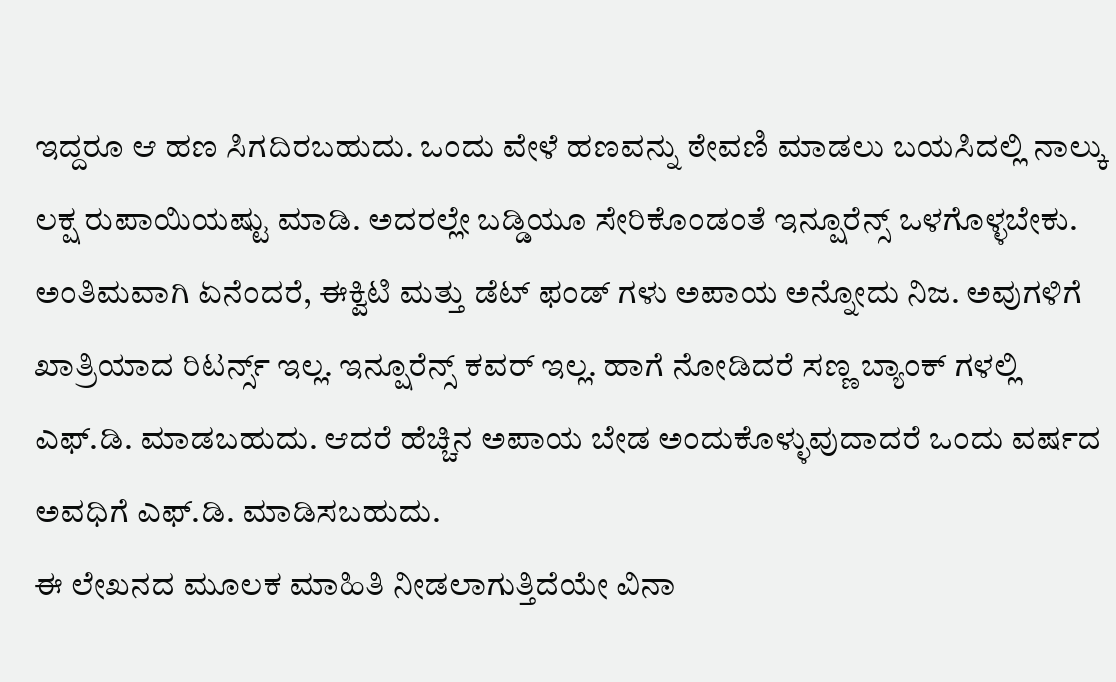ಇದ್ದರೂ ಆ ಹಣ ಸಿಗದಿರಬಹುದು. ಒಂದು ವೇಳೆ ಹಣವನ್ನು ಠೇವಣಿ ಮಾಡಲು ಬಯಸಿದಲ್ಲಿ ನಾಲ್ಕು ಲಕ್ಷ ರುಪಾಯಿಯಷ್ಟು ಮಾಡಿ. ಅದರಲ್ಲೇ ಬಡ್ಡಿಯೂ ಸೇರಿಕೊಂಡಂತೆ ಇನ್ಷೂರೆನ್ಸ್ ಒಳಗೊಳ್ಳಬೇಕು.
ಅಂತಿಮವಾಗಿ ಏನೆಂದರೆ, ಈಕ್ವಿಟಿ ಮತ್ತು ಡೆಟ್ ಫಂಡ್ ಗಳು ಅಪಾಯ ಅನ್ನೋದು ನಿಜ. ಅವುಗಳಿಗೆ ಖಾತ್ರಿಯಾದ ರಿಟರ್ನ್ಸ್ ಇಲ್ಲ. ಇನ್ಷೂರೆನ್ಸ್ ಕವರ್ ಇಲ್ಲ. ಹಾಗೆ ನೋಡಿದರೆ ಸಣ್ಣ ಬ್ಯಾಂಕ್ ಗಳಲ್ಲಿ ಎಫ್.ಡಿ. ಮಾಡಬಹುದು. ಆದರೆ ಹೆಚ್ಚಿನ ಅಪಾಯ ಬೇಡ ಅಂದುಕೊಳ್ಳುವುದಾದರೆ ಒಂದು ವರ್ಷದ ಅವಧಿಗೆ ಎಫ್.ಡಿ. ಮಾಡಿಸಬಹುದು.
ಈ ಲೇಖನದ ಮೂಲಕ ಮಾಹಿತಿ ನೀಡಲಾಗುತ್ತಿದೆಯೇ ವಿನಾ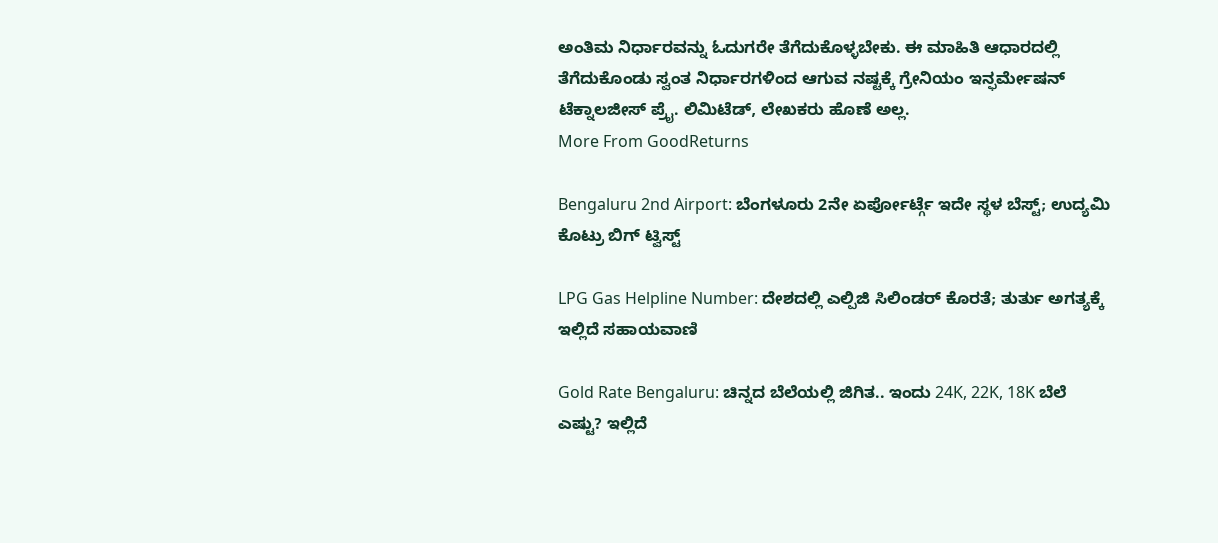ಅಂತಿಮ ನಿರ್ಧಾರವನ್ನು ಓದುಗರೇ ತೆಗೆದುಕೊಳ್ಳಬೇಕು. ಈ ಮಾಹಿತಿ ಆಧಾರದಲ್ಲಿ ತೆಗೆದುಕೊಂಡು ಸ್ವಂತ ನಿರ್ಧಾರಗಳಿಂದ ಆಗುವ ನಷ್ಟಕ್ಕೆ ಗ್ರೇನಿಯಂ ಇನ್ಫರ್ಮೇಷನ್ ಟೆಕ್ನಾಲಜೀಸ್ ಪ್ರೈ. ಲಿಮಿಟೆಡ್, ಲೇಖಕರು ಹೊಣೆ ಅಲ್ಲ.
More From GoodReturns

Bengaluru 2nd Airport: ಬೆಂಗಳೂರು 2ನೇ ಏರ್ಪೋರ್ಟ್ಗೆ ಇದೇ ಸ್ಥಳ ಬೆಸ್ಟ್; ಉದ್ಯಮಿ ಕೊಟ್ರು ಬಿಗ್ ಟ್ವಿಸ್ಟ್

LPG Gas Helpline Number: ದೇಶದಲ್ಲಿ ಎಲ್ಪಿಜಿ ಸಿಲಿಂಡರ್ ಕೊರತೆ; ತುರ್ತು ಅಗತ್ಯಕ್ಕೆ ಇಲ್ಲಿದೆ ಸಹಾಯವಾಣಿ

Gold Rate Bengaluru: ಚಿನ್ನದ ಬೆಲೆಯಲ್ಲಿ ಜಿಗಿತ.. ಇಂದು 24K, 22K, 18K ಬೆಲೆ ಎಷ್ಟು? ಇಲ್ಲಿದೆ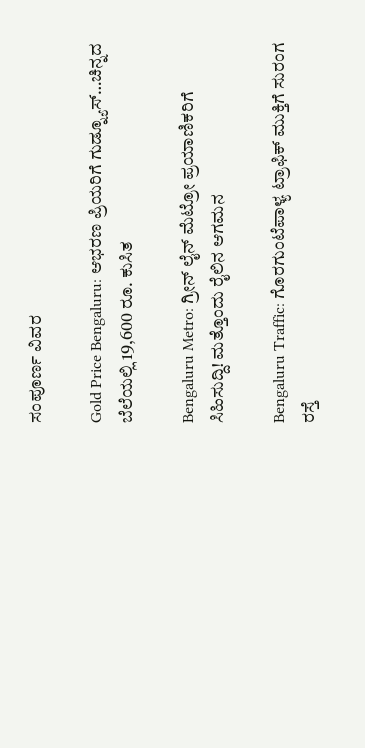ಸಂಪೂರ್ಣ ವಿವರ

Gold Price Bengaluru: ಆಭರಣ ಪ್ರಿಯರಿಗೆ ಗುಡ್ನ್ಯೂಸ್…ಚಿನ್ನದ ಬೆಲೆಯಲ್ಲಿ 19,600 ರೂ. ಕುಸಿತ

Bengaluru Metro: ಗ್ರೀನ್ ಲೈನ್ ಮೆಟ್ರೋ ಪ್ರಯಾಣಿಕರಿಗೆ ಸಿಹಿಸುದ್ದಿ! ಮತ್ತೊಂದು ರೈಲಿನ ಆಗಮನ

Bengaluru Traffic: ಗೊರಗುಂಟೆಪಾಳ್ಯ ಟ್ರಾಫಿಕ್ ಮುಕ್ತಿಗೆ ಸುರಂಗ ರಸ್ತೆ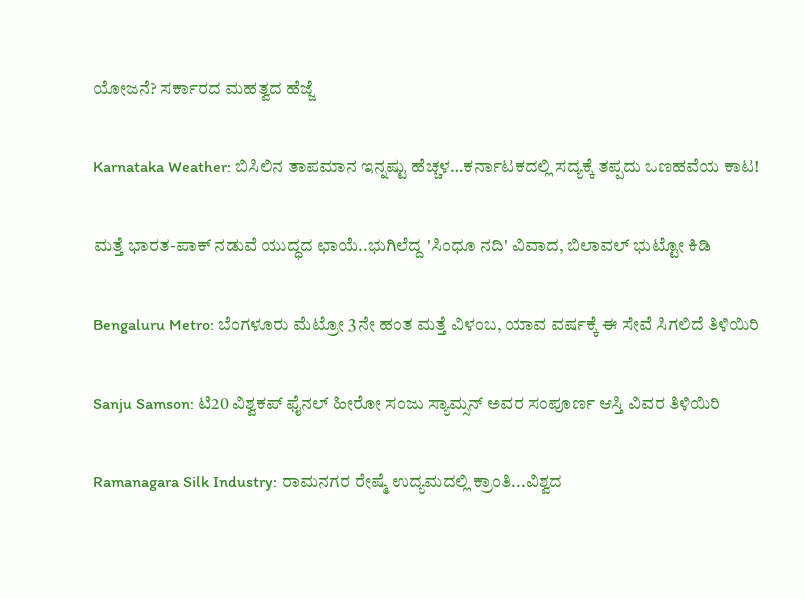ಯೋಜನೆ? ಸರ್ಕಾರದ ಮಹತ್ವದ ಹೆಜ್ಜೆ

Karnataka Weather: ಬಿಸಿಲಿನ ತಾಪಮಾನ ಇನ್ನಷ್ಟು ಹೆಚ್ಚಳ…ಕರ್ನಾಟಕದಲ್ಲಿ ಸದ್ಯಕ್ಕೆ ತಪ್ಪದು ಒಣಹವೆಯ ಕಾಟ!

ಮತ್ತೆ ಭಾರತ-ಪಾಕ್ ನಡುವೆ ಯುದ್ಧದ ಛಾಯೆ..ಭುಗಿಲೆದ್ದ 'ಸಿಂಧೂ ನದಿ' ವಿವಾದ, ಬಿಲಾವಲ್ ಭುಟ್ಟೋ ಕಿಡಿ

Bengaluru Metro: ಬೆಂಗಳೂರು ಮೆಟ್ರೋ 3ನೇ ಹಂತ ಮತ್ತೆ ವಿಳಂಬ, ಯಾವ ವರ್ಷಕ್ಕೆ ಈ ಸೇವೆ ಸಿಗಲಿದೆ ತಿಳಿಯಿರಿ

Sanju Samson: ಟಿ20 ವಿಶ್ವಕಪ್ ಫೈನಲ್ ಹೀರೋ ಸಂಜು ಸ್ಯಾಮ್ಸನ್ ಅವರ ಸಂಪೂರ್ಣ ಆಸ್ತಿ ವಿವರ ತಿಳಿಯಿರಿ

Ramanagara Silk Industry: ರಾಮನಗರ ರೇಷ್ಮೆ ಉದ್ಯಮದಲ್ಲಿ ಕ್ರಾಂತಿ...ವಿಶ್ವದ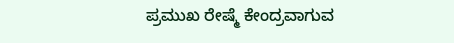ಪ್ರಮುಖ ರೇಷ್ಮೆ ಕೇಂದ್ರವಾಗುವ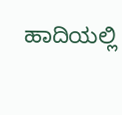ಹಾದಿಯಲ್ಲಿ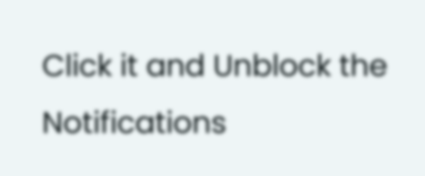Click it and Unblock the Notifications